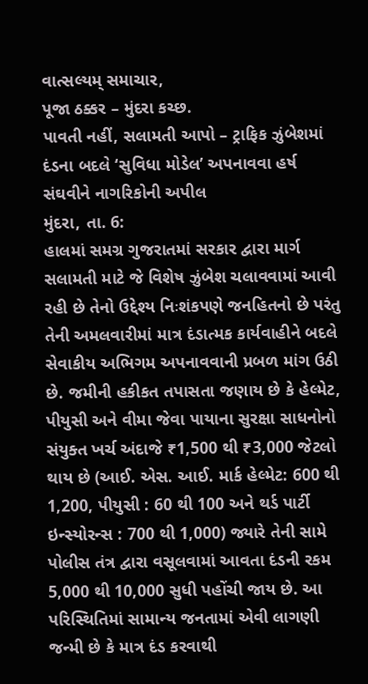વાત્સલ્યમ્ સમાચાર,
પૂજા ઠક્કર – મુંદરા કચ્છ.
પાવતી નહીં, સલામતી આપો – ટ્રાફિક ઝુંબેશમાં દંડના બદલે ‘સુવિધા મોડેલ’ અપનાવવા હર્ષ સંઘવીને નાગરિકોની અપીલ
મુંદરા, તા. 6:
હાલમાં સમગ્ર ગુજરાતમાં સરકાર દ્વારા માર્ગ સલામતી માટે જે વિશેષ ઝુંબેશ ચલાવવામાં આવી રહી છે તેનો ઉદ્દેશ્ય નિઃશંકપણે જનહિતનો છે પરંતુ તેની અમલવારીમાં માત્ર દંડાત્મક કાર્યવાહીને બદલે સેવાકીય અભિગમ અપનાવવાની પ્રબળ માંગ ઉઠી છે. જમીની હકીકત તપાસતા જણાય છે કે હેલ્મેટ, પીયુસી અને વીમા જેવા પાયાના સુરક્ષા સાધનોનો સંયુક્ત ખર્ચ અંદાજે ₹1,500 થી ₹3,000 જેટલો થાય છે (આઈ. એસ. આઈ. માર્ક હેલ્મેટ: 600 થી 1,200, પીયુસી : 60 થી 100 અને થર્ડ પાર્ટી ઇન્સ્યોરન્સ : 700 થી 1,000) જ્યારે તેની સામે પોલીસ તંત્ર દ્વારા વસૂલવામાં આવતા દંડની રકમ 5,000 થી 10,000 સુધી પહોંચી જાય છે. આ પરિસ્થિતિમાં સામાન્ય જનતામાં એવી લાગણી જન્મી છે કે માત્ર દંડ કરવાથી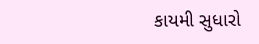કાયમી સુધારો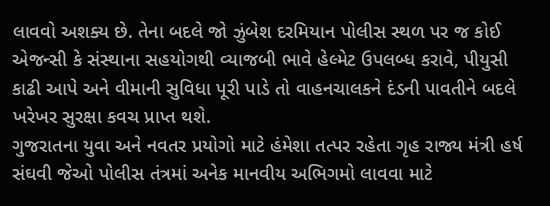લાવવો અશક્ય છે. તેના બદલે જો ઝુંબેશ દરમિયાન પોલીસ સ્થળ પર જ કોઈ એજન્સી કે સંસ્થાના સહયોગથી વ્યાજબી ભાવે હેલ્મેટ ઉપલબ્ધ કરાવે, પીયુસી કાઢી આપે અને વીમાની સુવિધા પૂરી પાડે તો વાહનચાલકને દંડની પાવતીને બદલે ખરેખર સુરક્ષા કવચ પ્રાપ્ત થશે.
ગુજરાતના યુવા અને નવતર પ્રયોગો માટે હંમેશા તત્પર રહેતા ગૃહ રાજ્ય મંત્રી હર્ષ સંઘવી જેઓ પોલીસ તંત્રમાં અનેક માનવીય અભિગમો લાવવા માટે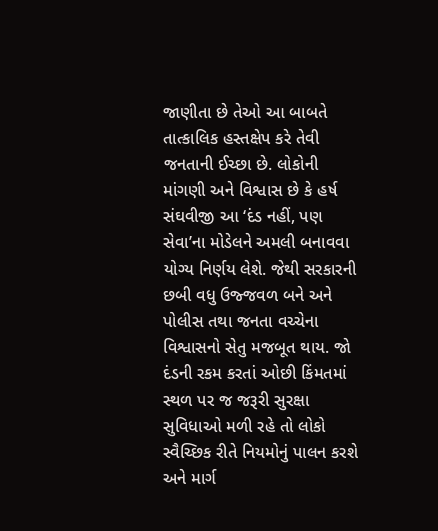જાણીતા છે તેઓ આ બાબતે તાત્કાલિક હસ્તક્ષેપ કરે તેવી જનતાની ઈચ્છા છે. લોકોની માંગણી અને વિશ્વાસ છે કે હર્ષ સંઘવીજી આ ‘દંડ નહીં, પણ સેવા’ના મોડેલને અમલી બનાવવા યોગ્ય નિર્ણય લેશે. જેથી સરકારની છબી વધુ ઉજ્જવળ બને અને પોલીસ તથા જનતા વચ્ચેના વિશ્વાસનો સેતુ મજબૂત થાય. જો દંડની રકમ કરતાં ઓછી કિંમતમાં સ્થળ પર જ જરૂરી સુરક્ષા સુવિધાઓ મળી રહે તો લોકો સ્વૈચ્છિક રીતે નિયમોનું પાલન કરશે અને માર્ગ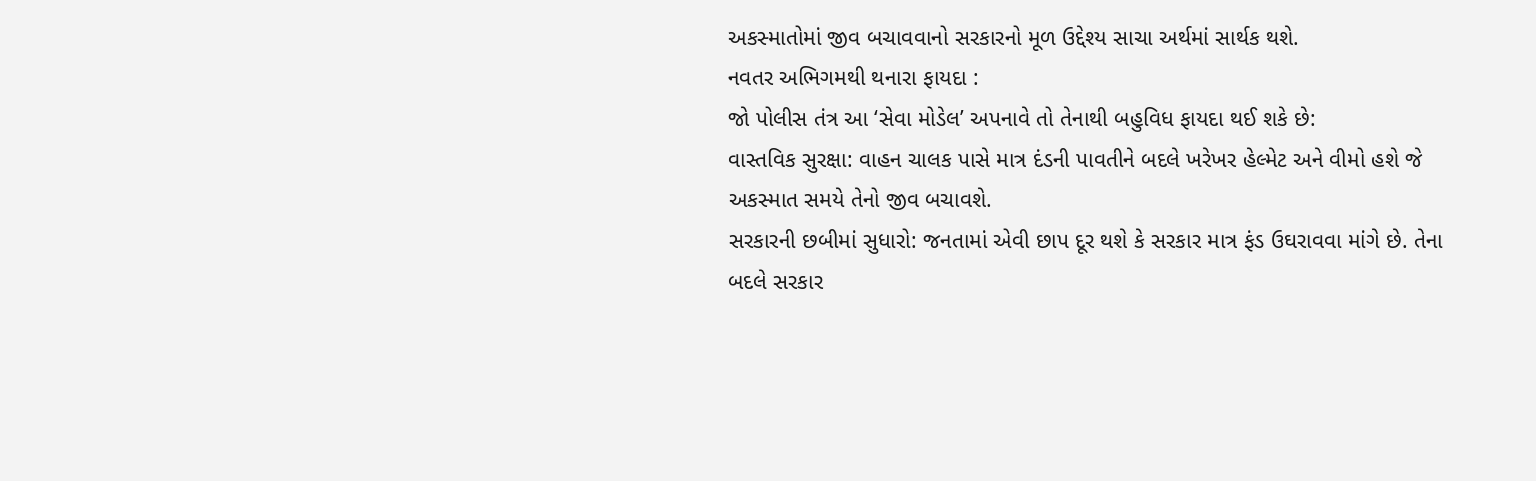અકસ્માતોમાં જીવ બચાવવાનો સરકારનો મૂળ ઉદ્દેશ્ય સાચા અર્થમાં સાર્થક થશે.
નવતર અભિગમથી થનારા ફાયદા :
જો પોલીસ તંત્ર આ ‘સેવા મોડેલ’ અપનાવે તો તેનાથી બહુવિધ ફાયદા થઈ શકે છે:
વાસ્તવિક સુરક્ષા: વાહન ચાલક પાસે માત્ર દંડની પાવતીને બદલે ખરેખર હેલ્મેટ અને વીમો હશે જે અકસ્માત સમયે તેનો જીવ બચાવશે.
સરકારની છબીમાં સુધારો: જનતામાં એવી છાપ દૂર થશે કે સરકાર માત્ર ફંડ ઉઘરાવવા માંગે છે. તેના બદલે સરકાર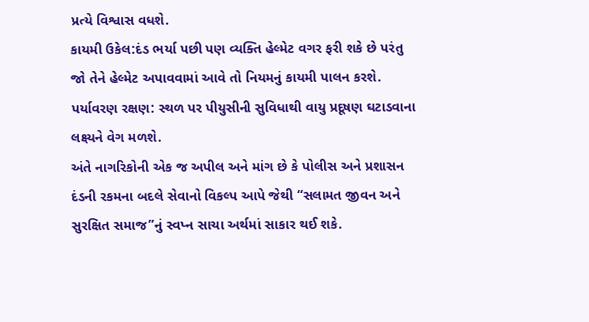પ્રત્યે વિશ્વાસ વધશે.
કાયમી ઉકેલ:દંડ ભર્યા પછી પણ વ્યક્તિ હેલ્મેટ વગર ફરી શકે છે પરંતુ જો તેને હેલ્મેટ અપાવવામાં આવે તો નિયમનું કાયમી પાલન કરશે.
પર્યાવરણ રક્ષણ: સ્થળ પર પીયુસીની સુવિધાથી વાયુ પ્રદૂષણ ઘટાડવાના લક્ષ્યને વેગ મળશે.
અંતે નાગરિકોની એક જ અપીલ અને માંગ છે કે પોલીસ અને પ્રશાસન દંડની રકમના બદલે સેવાનો વિકલ્પ આપે જેથી “સલામત જીવન અને સુરક્ષિત સમાજ”નું સ્વપ્ન સાચા અર્થમાં સાકાર થઈ શકે.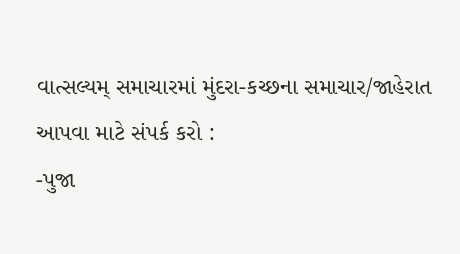વાત્સલ્યમ્ સમાચારમાં મુંદરા-કચ્છના સમાચાર/જાહેરાત આપવા માટે સંપર્ક કરો :
-પુજા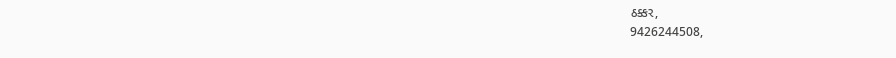ઠક્કર,
9426244508,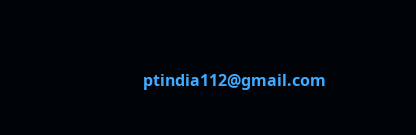ptindia112@gmail.com